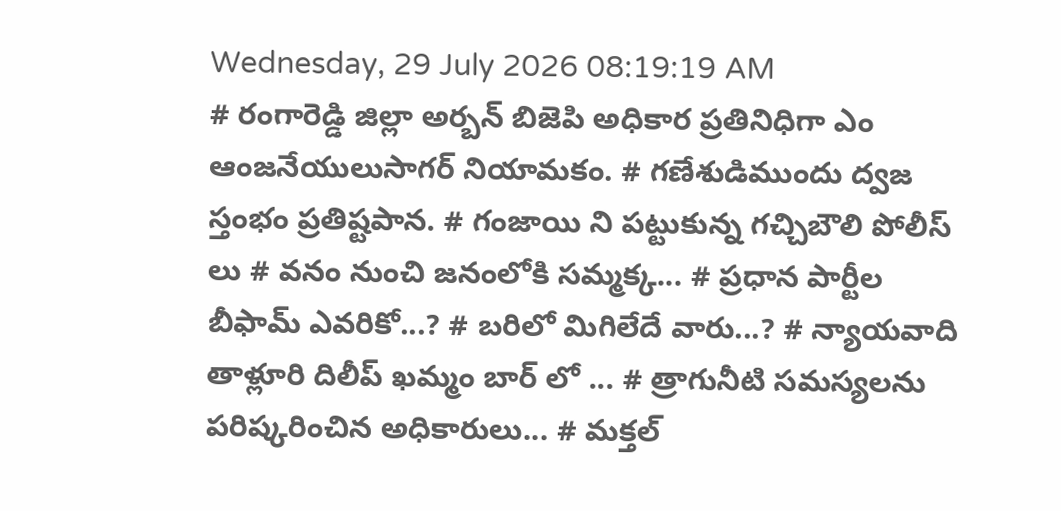Wednesday, 29 July 2026 08:19:19 AM
# రంగారెడ్డి జిల్లా అర్బన్ బిజెపి అధికార ప్రతినిధిగా ఎం ఆంజనేయులుసాగర్ నియామకం. # గణేశుడిముందు ద్వజ స్తంభం ప్రతిష్టపాన. # గంజాయి ని పట్టుకున్న గచ్చిబౌలి పోలీస్ లు # వనం నుంచి జనంలోకి సమ్మక్క... # ప్రధాన పార్టీల బీఫామ్ ఎవరికో...? # బరిలో మిగిలేదే వారు...? # న్యాయవాది తాళ్లూరి దిలీప్ ఖమ్మం బార్ లో ... # త్రాగునీటి సమస్యలను పరిష్కరించిన అధికారులు... # మక్తల్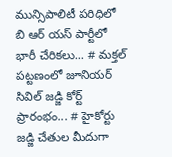మున్సిపాలిటీ పరిధిలో బి ఆర్ యస్ పార్టీలో భారీ చేరికలు... # మక్తల్ పట్టణంలో జూనియర్ సివిల్ జడ్జి కోర్ట్ ప్రారంభం... # హైకోర్టు జడ్జి చేతుల మీదుగా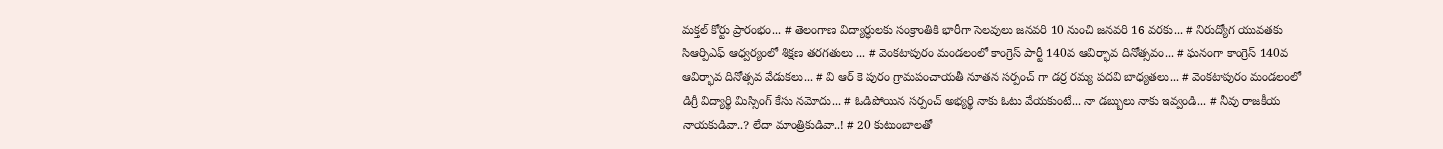మక్తల్ కోర్టు ప్రారంభం... # తెలంగాణ విద్యార్ధులకు సంక్రాంతికి భారీగా సెలవులు జనవరి 10 నుంచి జనవరి 16 వరకు... # నిరుద్యోగ యువతకు సిఆర్పిఎఫ్ ఆధ్వర్యంలో శిక్షణ తరగతులు ... # వెంకటాపురం మండలంలో కాంగ్రెస్ పార్టీ 140వ ఆవిర్భావ దినోత్సవం... # ఘనంగా కాంగ్రెస్ 140వ ఆవిర్భావ దినోత్సవ వేడుకలు... # వి ఆర్ కె పురం గ్రామపంచాయతీ నూతన సర్పంచ్ గా డర్ర రమ్య పదవి బాధ్యతలు... # వెంకటాపురం మండలంలో డిగ్రీ విద్యార్థి మిస్సింగ్ కేసు నమోదు... # ఓడిపోయిన సర్పంచ్ అభ్యర్థి నాకు ఓటు వేయకుంటే... నా డబ్బులు నాకు ఇవ్వండి... # నీవు రాజకీయ నాయకుడివా..? లేదా మాంత్రికుడివా..! # 20 కుటుంబాలతో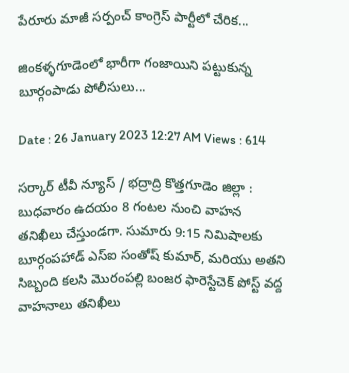పేరూరు మాజీ సర్పంచ్ కాంగ్రెస్ పార్టీలో చేరిక...

జింకళ్ళగూడెంలో భారీగా గంజాయిని పట్టుకున్న బూర్గంపాడు పోలీసులు...

Date : 26 January 2023 12:27 AM Views : 614

సర్కార్ టీవీ న్యూస్ / భద్రాద్రి కొత్తగూడెం జిల్లా : బుధవారం ఉదయం 8 గంటల నుంచి వాహన తనిఖీలు చేస్తుండగా. సుమారు 9:15 నిమిషాలకు బూర్గంపహాడ్ ఎస్ఐ సంతోష్ కుమార్, మరియు అతని సిబ్బంది కలసి మొరంపల్లి బంజర ఫారెస్టేచెక్ పోస్ట్ వద్ద వాహనాలు తనిఖీలు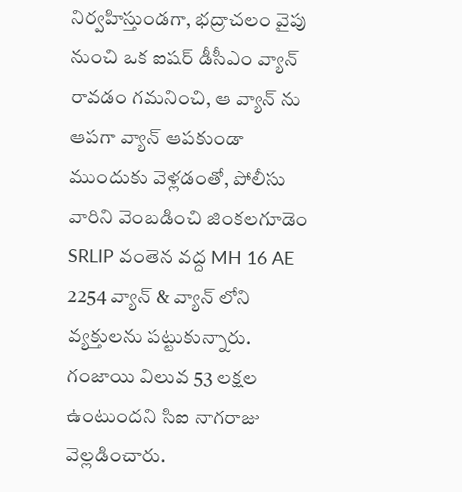నిర్వహిస్తుండగా, భద్రాచలం వైపు నుంచి ఒక ఐషర్ డీసీఎం వ్యాన్ రావడం గమనించి, ఆ వ్యాన్ ను ఆపగా వ్యాన్ ఆపకుండా ముందుకు వెళ్లడంతో, పోలీసు వారిని వెంబడించి జింకలగూడెం SRLIP వంతెన వద్ద MH 16 AE 2254 వ్యాన్ & వ్యాన్ లోని వ్యక్తులను పట్టుకున్నారు. గంజాయి విలువ 53 లక్షల ఉంటుందని సిఐ నాగరాజు వెల్లడించారు.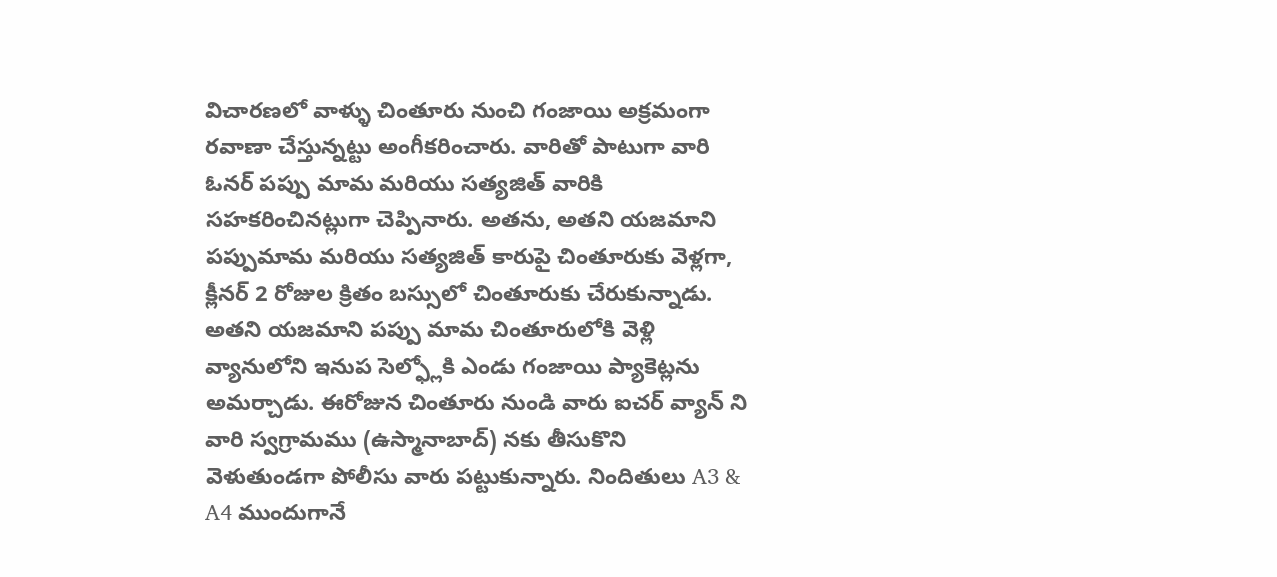విచారణలో వాళ్ళు చింతూరు నుంచి గంజాయి అక్రమంగా రవాణా చేస్తున్నట్టు అంగీకరించారు. వారితో పాటుగా వారి ఓనర్ పప్పు మామ మరియు సత్యజిత్ వారికి సహకరించినట్లుగా చెప్పినారు. అతను, అతని యజమాని పప్పుమామ మరియు సత్యజిత్ కారుపై చింతూరుకు వెళ్లగా, క్లీనర్ 2 రోజుల క్రితం బస్సులో చింతూరుకు చేరుకున్నాడు. అతని యజమాని పప్పు మామ చింతూరులోకి వెళ్లి వ్యానులోని ఇనుప సెల్ఫ్లోకి ఎండు గంజాయి ప్యాకెట్లను అమర్చాడు. ఈరోజున చింతూరు నుండి వారు ఐచర్ వ్యాన్ ని వారి స్వగ్రామము (ఉస్మానాబాద్) నకు తీసుకొని వెళుతుండగా పోలీసు వారు పట్టుకున్నారు. నిందితులు A3 & A4 ముందుగానే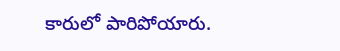కారులో పారిపోయారు.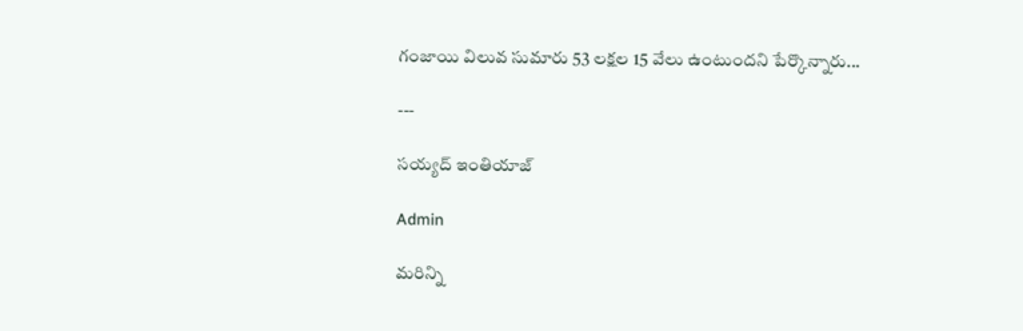గంజాయి విలువ సుమారు 53 లక్షల 15 వేలు ఉంటుందని పేర్కొన్నారు...

---

సయ్యద్ ఇంతియాజ్

Admin

మరిన్ని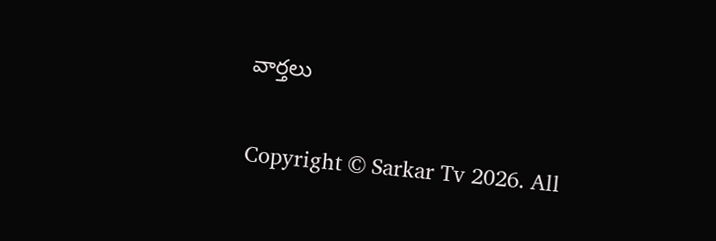వార్తలు

Copyright © Sarkar Tv 2026. All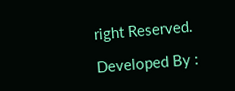right Reserved.

Developed By :